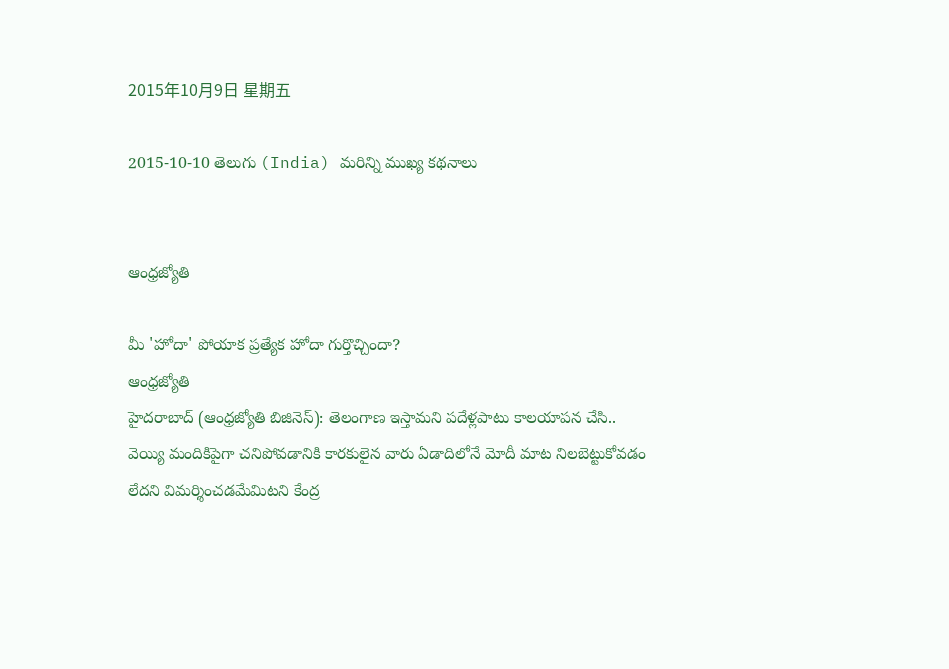2015年10月9日 星期五

2015-10-10 తెలుగు (India) మరిన్ని ముఖ్య కథనాలు


ఆంధ్రజ్యోతి

మీ 'హోదా' పోయాక ప్రత్యేక హోదా గుర్తొచ్చిందా?
ఆంధ్రజ్యోతి
హైదరాబాద్‌ (ఆంధ్రజ్యోతి బిజినెస్‌): తెలంగాణ ఇస్తామని పదేళ్లపాటు కాలయాపన చేసి.. వెయ్యి మందికిపైగా చనిపోవడానికి కారకులైన వారు ఏడాదిలోనే మోదీ మాట నిలబెట్టుకోవడం లేదని విమర్శించడమేమిటని కేంద్ర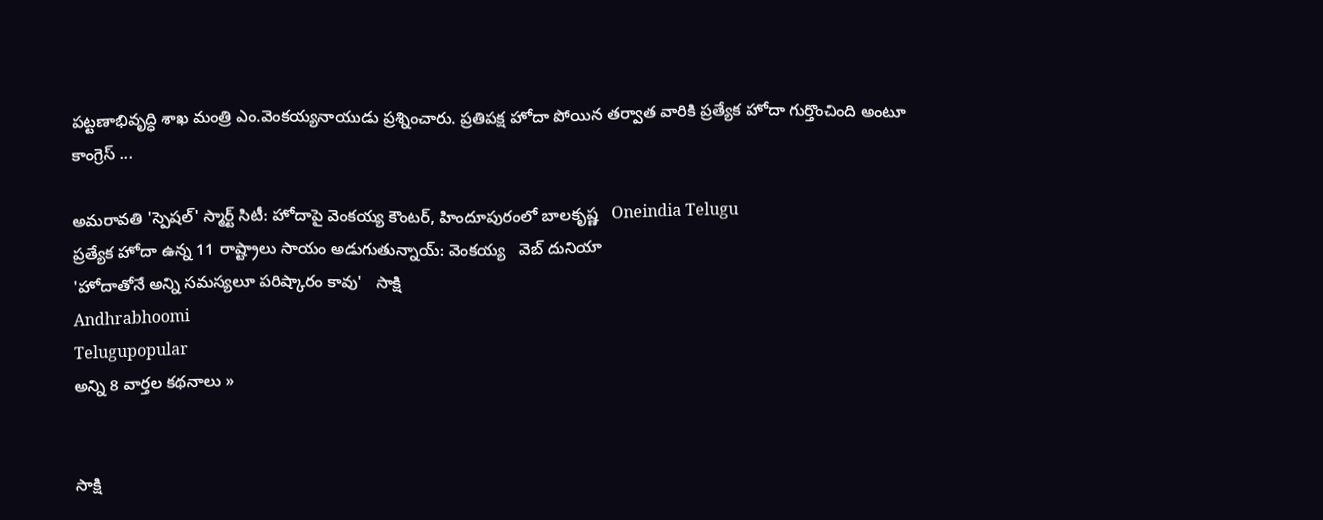పట్టణాభివృద్ధి శాఖ మంత్రి ఎం.వెంకయ్యనాయుడు ప్రశ్నించారు. ప్రతిపక్ష హోదా పోయిన తర్వాత వారికి ప్రత్యేక హోదా గుర్తొంచింది అంటూ కాంగ్రెస్‌ ...

అమరావతి 'స్పెషల్' స్మార్ట్ సిటీ: హోదాపై వెంకయ్య కౌంటర్, హిందూపురంలో బాలకృష్ణ   Oneindia Telugu
ప్రత్యేక హోదా ఉన్న 11 రాష్ట్రాలు సాయం అడుగుతున్నాయ్: వెంకయ్య   వెబ్ దునియా
'హోదాతోనే అన్ని సమస్యలూ పరిష్కారం కావు'   సాక్షి
Andhrabhoomi
Telugupopular
అన్ని 8 వార్తల కథనాలు »


సాక్షి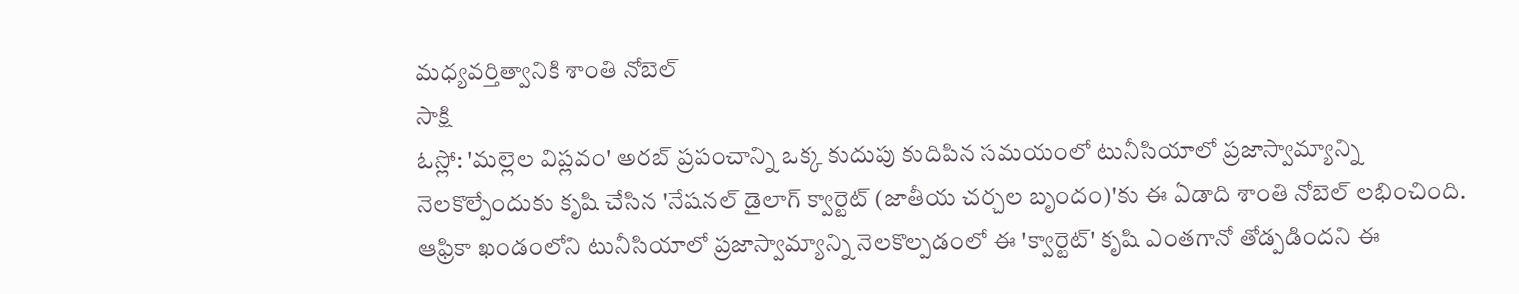మధ్యవర్తిత్వానికి శాంతి నోబెల్
సాక్షి
ఓస్లో: 'మల్లెల విప్లవం' అరబ్ ప్రపంచాన్ని ఒక్క కుదుపు కుదిపిన సమయంలో టునీసియాలో ప్రజాస్వామ్యాన్ని నెలకొల్పేందుకు కృషి చేసిన 'నేషనల్ డైలాగ్ క్వార్టెట్ (జాతీయ చర్చల బృందం)'కు ఈ ఏడాది శాంతి నోబెల్ లభించింది. ఆఫ్రికా ఖండంలోని టునీసియాలో ప్రజాస్వామ్యాన్ని నెలకొల్పడంలో ఈ 'క్వార్టెట్' కృషి ఎంతగానో తోడ్పడిందని ఈ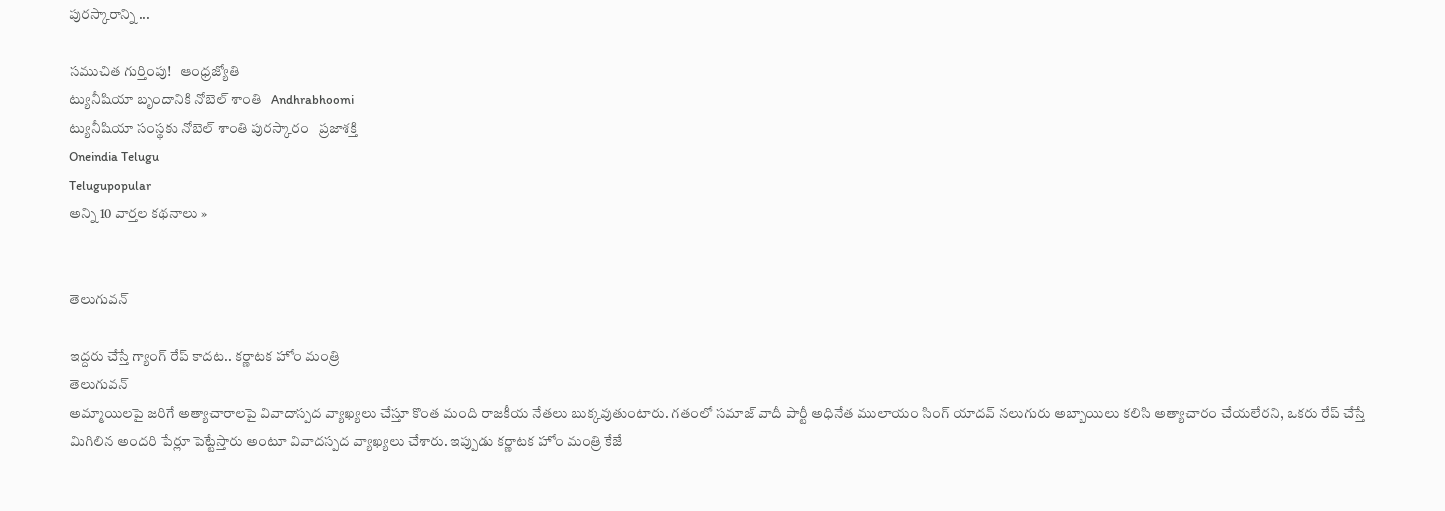పురస్కారాన్ని ...

సముచిత గుర్తింపు!   ఆంధ్రజ్యోతి
ట్యునీషియా బృందానికి నోబెల్ శాంతి   Andhrabhoomi
ట్యునీషియా సంస్థకు నోబెల్‌ శాంతి పురస్కారం   ప్రజాశక్తి
Oneindia Telugu
Telugupopular
అన్ని 10 వార్తల కథనాలు »


తెలుగువన్

ఇద్దరు చేస్తే గ్యాంగ్ రేప్ కాదట.. కర్ణాటక హోం మంత్రి
తెలుగువన్
అమ్మాయిలపై జరిగే అత్యాచారాలపై వివాదాస్పద వ్యాఖ్యలు చేస్తూ కొంత మంది రాజకీయ నేతలు బుక్కవుతుంటారు. గతంలో సమాజ్ వాదీ పార్టీ అధినేత ములాయం సింగ్ యాదవ్ నలుగురు అబ్బాయిలు కలిసి అత్యాచారం చేయలేరని, ఒకరు రేప్ చేస్తే మిగిలిన అందరి పేర్లూ పెట్టేస్తారు అంటూ వివాదస్పద వ్యాఖ్యలు చేశారు. ఇప్పుడు కర్ణాటక హోం మంత్రి కేజే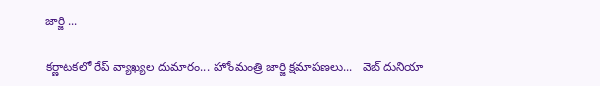జార్జి ...

కర్ణాటకలో రేప్ వ్యాఖ్యల దుమారం... హోంమంత్రి జార్జి క్షమాపణలు...   వెబ్ దునియా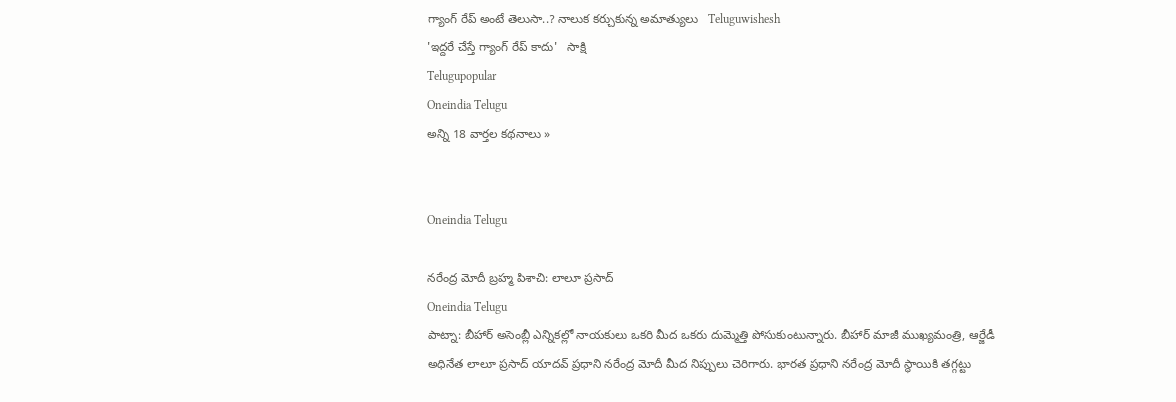గ్యాంగ్ రేప్ అంటే తెలుసా..? నాలుక కర్చుకున్న అమాత్యులు   Teluguwishesh
'ఇద్దరే చేస్తే గ్యాంగ్ రేప్ కాదు'   సాక్షి
Telugupopular
Oneindia Telugu
అన్ని 18 వార్తల కథనాలు »


Oneindia Telugu

నరేంద్ర మోదీ బ్రహ్మ పిశాచి: లాలూ ప్రసాద్
Oneindia Telugu
పాట్నా: బీహార్ అసెంబ్లీ ఎన్నికల్లో నాయకులు ఒకరి మీద ఒకరు దుమ్మెత్తి పోసుకుంటున్నారు. బీహార్ మాజీ ముఖ్యమంత్రి, ఆర్జేడీ అధినేత లాలూ ప్రసాద్ యాదవ్ ప్రధాని నరేంద్ర మోదీ మీద నిప్పులు చెరిగారు. భారత ప్రధాని నరేంద్ర మోదీ స్థాయికి తగ్గట్టు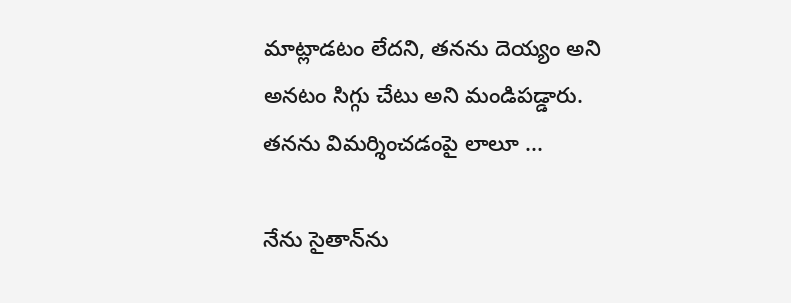మాట్లాడటం లేదని, తనను దెయ్యం అని అనటం సిగ్గు చేటు అని మండిపడ్డారు. తనను విమర్శించడంపై లాలూ ...

నేను సైతాన్‌ను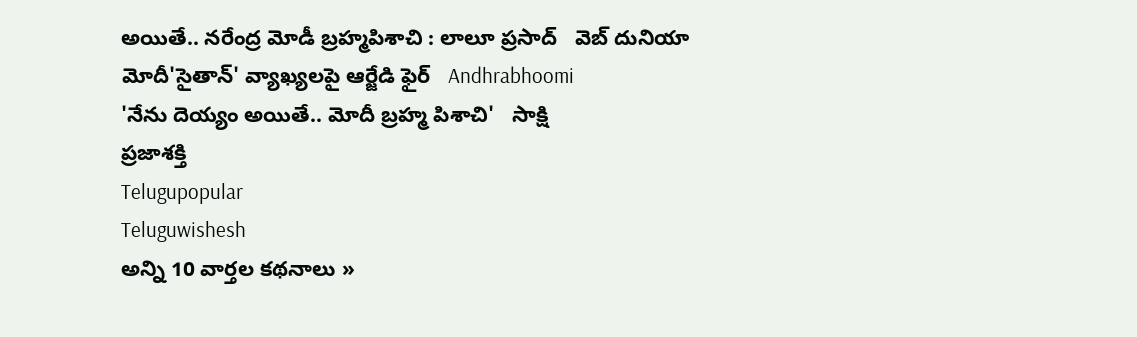అయితే.. నరేంద్ర మోడీ బ్రహ్మపిశాచి : లాలూ ప్రసాద్   వెబ్ దునియా
మోదీ'సైతాన్' వ్యాఖ్యలపై ఆర్జేడి ఫైర్   Andhrabhoomi
'నేను దెయ్యం అయితే.. మోదీ బ్రహ్మ పిశాచి'   సాక్షి
ప్రజాశక్తి
Telugupopular
Teluguwishesh
అన్ని 10 వార్తల కథనాలు »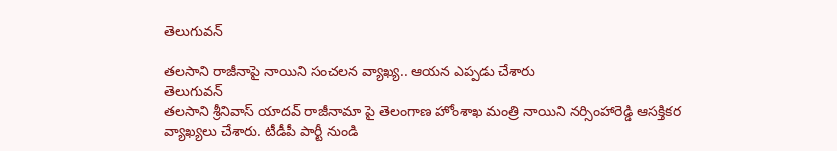తెలుగువన్

తలసాని రాజీనాపై నాయిని సంచలన వ్యాఖ్య.. ఆయన ఎప్పడు చేశారు
తెలుగువన్
తలసాని శ్రీనివాస్ యాదవ్ రాజీనామా పై తెలంగాణ హోంశాఖ మంత్రి నాయిని నర్సింహారెడ్డి ఆసక్తికర వ్యాఖ్యలు చేశారు. టీడీపీ పార్టీ నుండి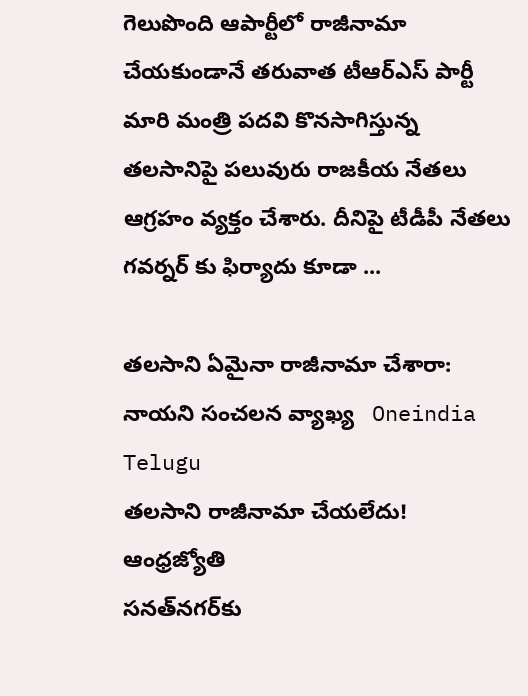గెలుపొంది ఆపార్టీలో రాజీనామా చేయకుండానే తరువాత టీఆర్ఎస్ పార్టీ మారి మంత్రి పదవి కొనసాగిస్తున్న తలసానిపై పలువురు రాజకీయ నేతలు ఆగ్రహం వ్యక్తం చేశారు. దీనిపై టీడీపీ నేతలు గవర్నర్ కు ఫిర్యాదు కూడా ...

తలసాని ఏమైనా రాజీనామా చేశారా: నాయని సంచలన వ్యాఖ్య   Oneindia Telugu
తలసాని రాజీనామా చేయలేదు!   ఆంధ్రజ్యోతి
సనత్‌నగర్‌కు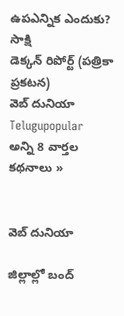ఉపఎన్నిక ఎందుకు?   సాక్షి
డెక్కన్ రిపోర్ట్ (పత్రికా ప్రకటన)
వెబ్ దునియా
Telugupopular
అన్ని 8 వార్తల కథనాలు »


వెబ్ దునియా

జిల్లాల్లో బంద్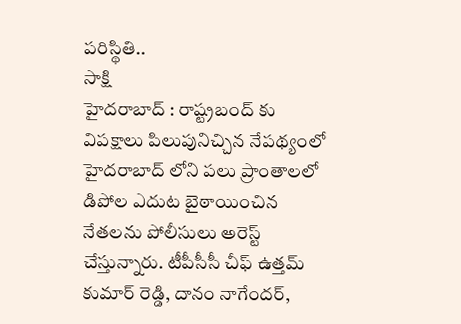పరిస్థితి..
సాక్షి
హైదరాబాద్ : రాష్ట్రబంద్ కు విపక్షాలు పిలుపునిచ్చిన నేపథ్యంలో హైదరాబాద్ లోని పలు ప్రాంతాలలో డిపోల ఎదుట బైఠాయించిన నేతలను పోలీసులు అరెస్ట్ చేస్తున్నారు. టీపీసీసీ చీఫ్ ఉత్తమ్ కుమార్ రెడ్డి, దానం నాగేందర్,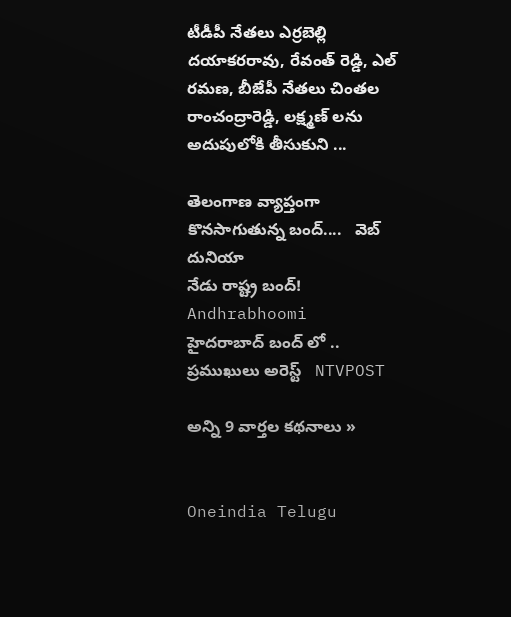టీడీపీ నేతలు ఎర్రబెల్లి దయాకరరావు, రేవంత్ రెడ్డి, ఎల్ రమణ, బీజేపీ నేతలు చింతల రాంచంద్రారెడ్డి, లక్ష్మణ్ లను అదుపులోకి తీసుకుని ...

తెలంగాణ వ్యాప్తంగా కొనసాగుతున్న బంద్‌....   వెబ్ దునియా
నేడు రాష్ట్ర బంద్!   Andhrabhoomi
హైదరాబాద్ బంద్ లో .. ప్రముఖులు అరెస్ట్   NTVPOST

అన్ని 9 వార్తల కథనాలు »


Oneindia Telugu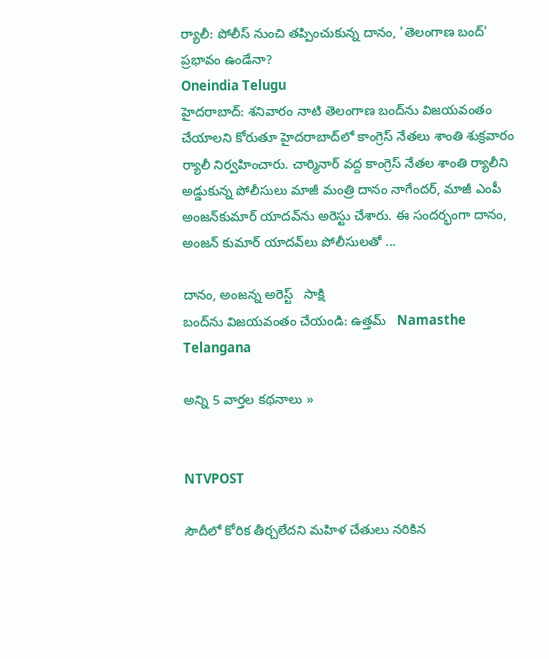ర్యాలీ: పోలీస్ నుంచి తప్పించుకున్న దానం, 'తెలంగాణ బంద్' ప్రభావం ఉండేనా?
Oneindia Telugu
హైదరాబాద్: శనివారం నాటి తెలంగాణ బంద్‌ను విజయవంతం చేయాలని కోరుతూ హైదరాబాద్‌లో కాంగ్రెస్‌ నేతలు శాంతి శుక్రవారం ర్యాలీ నిర్వహించారు. చార్మినార్‌ వద్ద కాంగ్రెస్‌ నేతల శాంతి ర్యాలీని అడ్డుకున్న పోలీసులు మాజీ మంత్రి దానం నాగేందర్‌, మాజీ ఎంపీ అంజన్‌కుమార్‌ యాదవ్‌ను అరెస్టు చేశారు. ఈ సందర్భంగా దానం, అంజన్ కుమార్ యాదవ్‌లు పోలీసులతో ...

దానం, అంజన్న అరెస్ట్   సాక్షి
బంద్‌ను విజయవంతం చేయండి: ఉత్తమ్   Namasthe Telangana

అన్ని 5 వార్తల కథనాలు »


NTVPOST

సౌదీలో కోరిక తీర్చలేదని మహిళ చేతులు నరికిన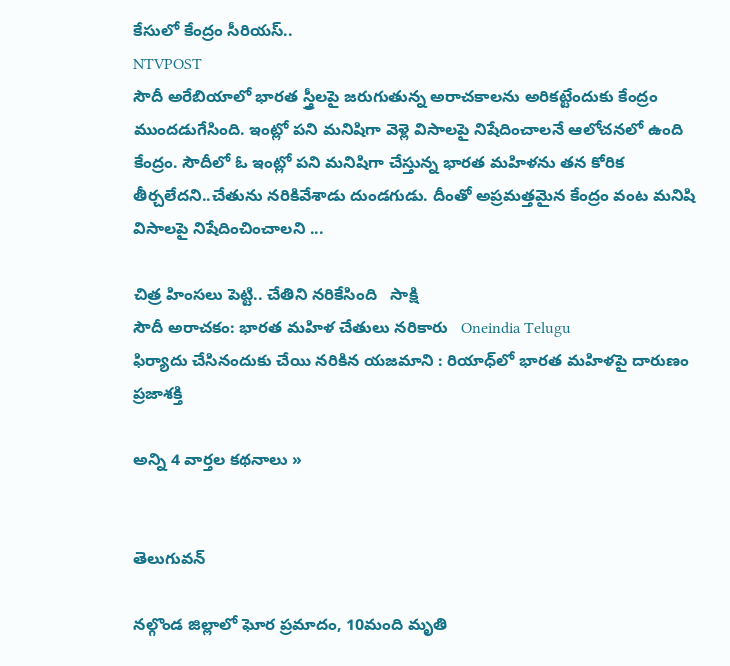కేసులో కేంద్రం సీరియస్..
NTVPOST
సౌదీ అరేబియాలో భారత స్త్రీలపై జరుగుతున్న అరాచకాలను అరికట్టేందుకు కేంద్రం ముందడుగేసింది. ఇంట్లో పని మనిషిగా వెళ్లె విసాలపై నిషేదించాలనే ఆలోచనలో ఉంది కేంద్రం. సౌదీలో ఓ ఇంట్లో పని మనిషిగా చేస్తున్న భారత మహిళను తన కోరిక తీర్చలేదని..చేతును నరికివేశాడు దుండగుడు. దీంతో అప్రమత్తమైన కేంద్రం వంట మనిషి విసాలపై నిషేదించించాలని ...

చిత్ర హింసలు పెట్టి.. చేతిని నరికేసింది   సాక్షి
సౌదీ అరాచకం: భారత మహిళ చేతులు నరికారు   Oneindia Telugu
ఫిర్యాదు చేసినందుకు చేయి నరికిన యజమాని : రియాధ్‌లో భారత మహిళపై దారుణం   ప్రజాశక్తి

అన్ని 4 వార్తల కథనాలు »


తెలుగువన్

నల్గొండ జిల్లాలో ఘోర ప్రమాదం, 10మంది మృతి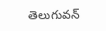తెలుగువన్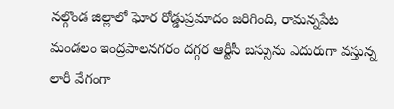నల్గొండ జిల్లాలో ఘోర రోడ్డుప్రమాదం జరిగింది, రామన్నపేట మండలం ఇంద్రపాలనగరం దగ్గర ఆర్టీసీ బస్సును ఎదురుగా వస్తున్న లారీ వేగంగా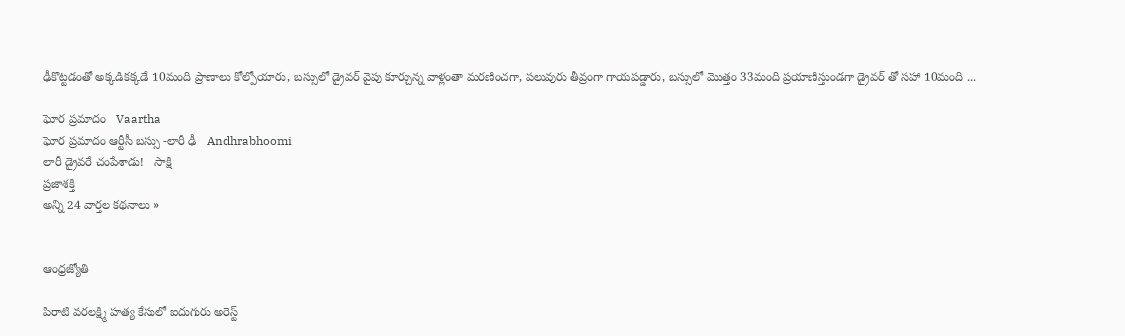ఢీకొట్టడంతో అక్కడికక్కడే 10మంది ప్రాణాలు కోల్పోయారు, బస్సులో డ్రైవర్ వైపు కూర్చున్న వాళ్లంతా మరణించగా, పలువురు తీవ్రంగా గాయపడ్డారు, బస్సులో మొత్తం 33మంది ప్రయాణిస్తుండగా డ్రైవర్ తో సహా 10మంది ...

ఘోర ప్రమాదం   Vaartha
ఘోర ప్రమాదం ఆర్టీసీ బస్సు -లారీ ఢీ   Andhrabhoomi
లారీ డ్రైవరే చంపేశాడు!   సాక్షి
ప్రజాశక్తి
అన్ని 24 వార్తల కథనాలు »


ఆంధ్రజ్యోతి

పిరాటి వరలక్ష్మి హత్య కేసులో ఐదుగురు అరెస్ట్‌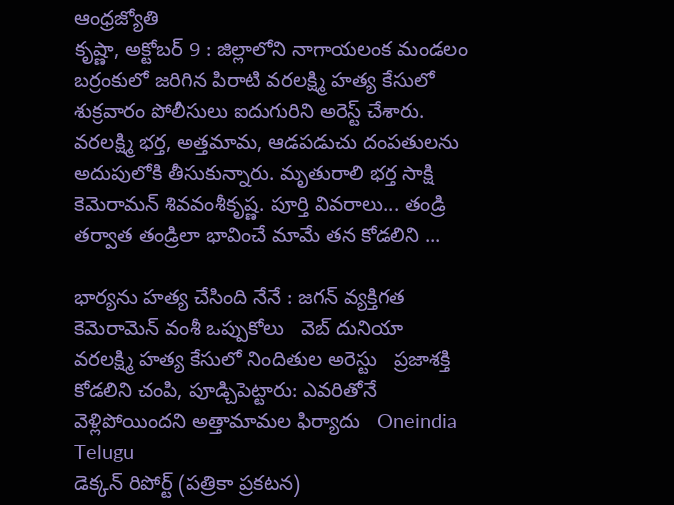ఆంధ్రజ్యోతి
కృష్ణా, అక్టోబర్ 9 : జిల్లాలోని నాగాయలంక మండలం బర్రంకులో జరిగిన పిరాటి వరలక్ష్మి హత్య కేసులో శుక్రవారం పోలీసులు ఐదుగురిని అరెస్ట్‌ చేశారు. వరలక్ష్మి భర్త, అత్తమామ, ఆడపడుచు దంపతులను అదుపులోకి తీసుకున్నారు. మృతురాలి భర్త సాక్షి కెమెరామన్‌ శివవంశీకృష్ణ. పూర్తి వివరాలు... తండ్రి తర్వాత తండ్రిలా భావించే మామే తన కోడలిని ...

భార్యను హత్య చేసింది నేనే : జగన్ వ్యక్తిగత కెమెరామెన్ వంశీ ఒప్పుకోలు   వెబ్ దునియా
వరలక్ష్మి హత్య కేసులో నిందితుల అరెస్టు   ప్రజాశక్తి
కోడలిని చంపి, పూడ్చిపెట్టారు: ఎవరితోనే వెళ్లిపోయిందని అత్తామామల ఫిర్యాదు   Oneindia Telugu
డెక్కన్ రిపోర్ట్ (పత్రికా ప్రకటన)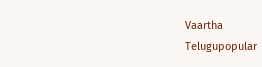Vaartha
Telugupopular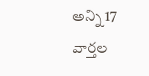అన్ని 17 వార్తల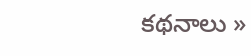కథనాలు »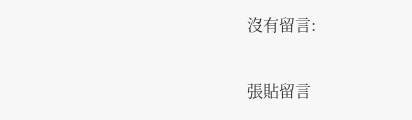沒有留言:

張貼留言